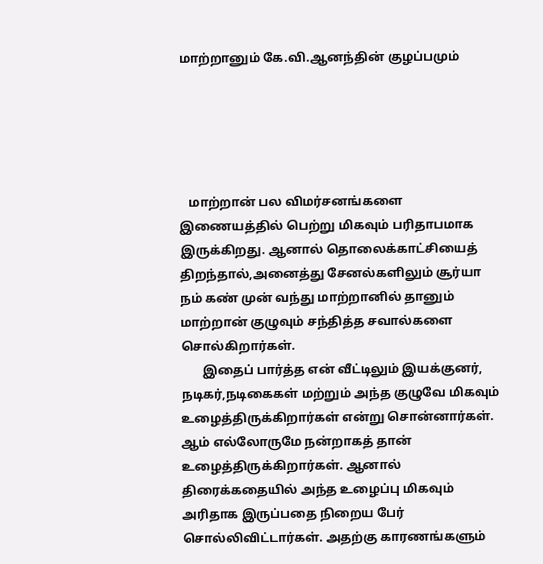மாற்றானும் கே.வி.ஆனந்தின் குழப்பமும்





   மாற்றான் பல விமர்சனங்களை இணையத்தில் பெற்று மிகவும் பரிதாபமாக இருக்கிறது. ஆனால் தொலைக்காட்சியைத் திறந்தால்,அனைத்து சேனல்களிலும் சூர்யா நம் கண் முன் வந்து மாற்றானில் தானும் மாற்றான் குழுவும் சந்தித்த சவால்களை சொல்கிறார்கள்.
       இதைப் பார்த்த என் வீட்டிலும் இயக்குனர், நடிகர்,நடிகைகள் மற்றும் அந்த குழுவே மிகவும் உழைத்திருக்கிறார்கள் என்று சொன்னார்கள். ஆம் எல்லோருமே நன்றாகத் தான் உழைத்திருக்கிறார்கள். ஆனால் திரைக்கதையில் அந்த உழைப்பு மிகவும் அரிதாக இருப்பதை நிறைய பேர் சொல்லிவிட்டார்கள். அதற்கு காரணங்களும்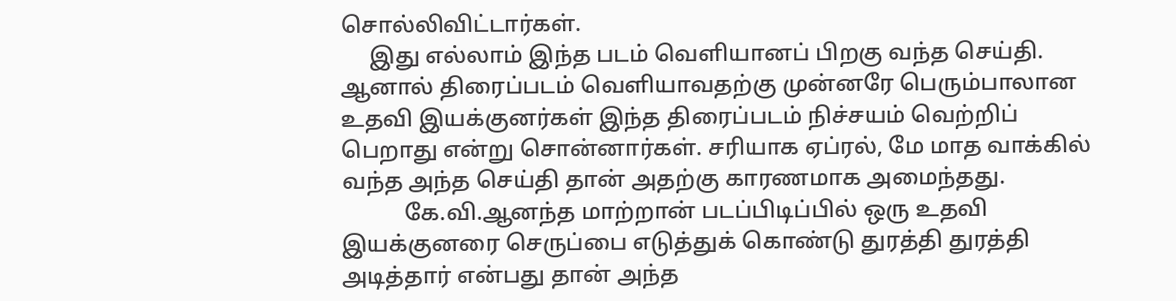சொல்லிவிட்டார்கள்.
     இது எல்லாம் இந்த படம் வெளியானப் பிறகு வந்த செய்தி. ஆனால் திரைப்படம் வெளியாவதற்கு முன்னரே பெரும்பாலான உதவி இயக்குனர்கள் இந்த திரைப்படம் நிச்சயம் வெற்றிப் பெறாது என்று சொன்னார்கள். சரியாக ஏப்ரல், மே மாத வாக்கில் வந்த அந்த செய்தி தான் அதற்கு காரணமாக அமைந்தது.
           கே.வி.ஆனந்த மாற்றான் படப்பிடிப்பில் ஒரு உதவி இயக்குனரை செருப்பை எடுத்துக் கொண்டு துரத்தி துரத்தி அடித்தார் என்பது தான் அந்த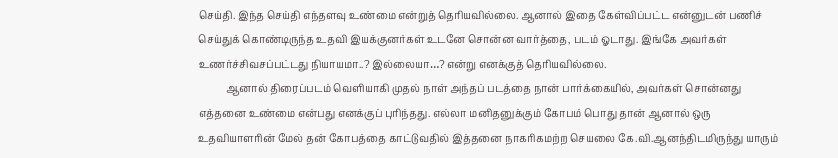செய்தி. இந்த செய்தி எந்தளவு உண்மை என்றுத் தெரியவில்லை. ஆனால் இதை கேள்விப்பட்ட என்னுடன் பணிச் செய்துக் கொண்டிருந்த உதவி இயக்குனர்கள் உடனே சொன்ன வார்த்தை, படம் ஓடாது. இங்கே அவர்கள் உணர்ச்சிவசப்பட்டது நியாயமா..? இல்லையா…? என்று எனக்குத் தெரியவில்லை.
           ஆனால் திரைப்படம் வெளியாகி முதல் நாள் அந்தப் படத்தை நான் பார்க்கையில், அவர்கள் சொன்னது எத்தனை உண்மை என்பது எனக்குப் புரிந்தது. எல்லா மனிதனுக்கும் கோபம் பொது தான் ஆனால் ஒரு உதவியாளரின் மேல் தன் கோபத்தை காட்டுவதில் இத்தனை நாகரிகமற்ற செயலை கே.வி.ஆனந்திடமிருந்து யாரும்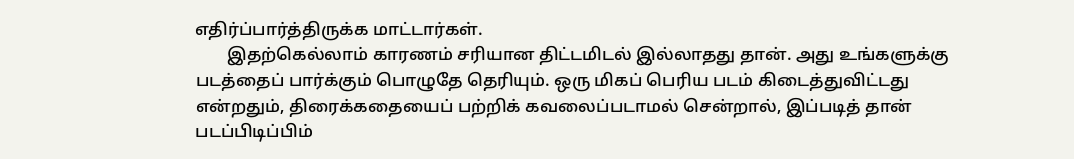எதிர்ப்பார்த்திருக்க மாட்டார்கள்.
       இதற்கெல்லாம் காரணம் சரியான திட்டமிடல் இல்லாதது தான். அது உங்களுக்கு படத்தைப் பார்க்கும் பொழுதே தெரியும். ஒரு மிகப் பெரிய படம் கிடைத்துவிட்டது என்றதும், திரைக்கதையைப் பற்றிக் கவலைப்படாமல் சென்றால், இப்படித் தான் படப்பிடிப்பிம்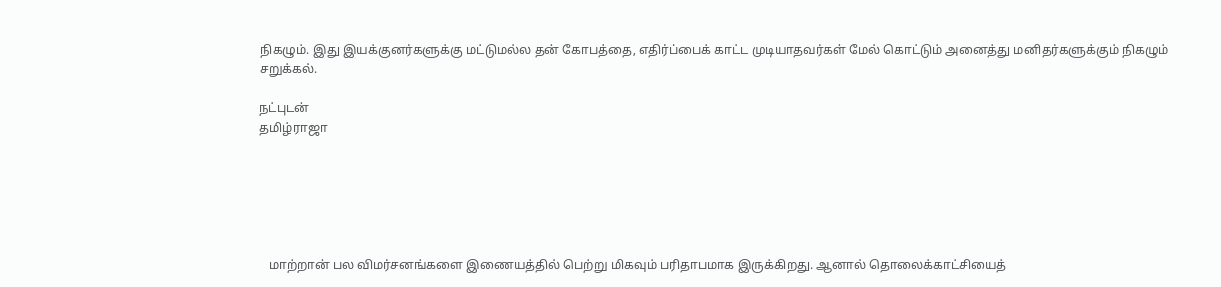நிகழும். இது இயக்குனர்களுக்கு மட்டுமல்ல தன் கோபத்தை, எதிர்ப்பைக் காட்ட முடியாதவர்கள் மேல் கொட்டும் அனைத்து மனிதர்களுக்கும் நிகழும் சறுக்கல்.

நட்புடன்
தமிழ்ராஜா






   மாற்றான் பல விமர்சனங்களை இணையத்தில் பெற்று மிகவும் பரிதாபமாக இருக்கிறது. ஆனால் தொலைக்காட்சியைத்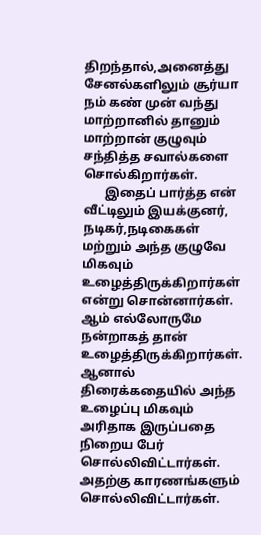திறந்தால்,அனைத்து சேனல்களிலும் சூர்யா நம் கண் முன் வந்து மாற்றானில் தானும் மாற்றான் குழுவும் சந்தித்த சவால்களை சொல்கிறார்கள்.
       இதைப் பார்த்த என் வீட்டிலும் இயக்குனர், நடிகர்,நடிகைகள் மற்றும் அந்த குழுவே மிகவும் உழைத்திருக்கிறார்கள் என்று சொன்னார்கள். ஆம் எல்லோருமே நன்றாகத் தான் உழைத்திருக்கிறார்கள். ஆனால் திரைக்கதையில் அந்த உழைப்பு மிகவும் அரிதாக இருப்பதை நிறைய பேர் சொல்லிவிட்டார்கள். அதற்கு காரணங்களும் சொல்லிவிட்டார்கள்.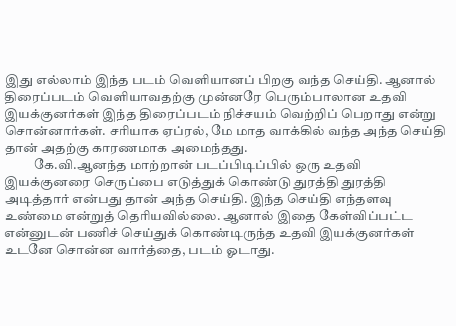இது எல்லாம் இந்த படம் வெளியானப் பிறகு வந்த செய்தி. ஆனால் திரைப்படம் வெளியாவதற்கு முன்னரே பெரும்பாலான உதவி இயக்குனர்கள் இந்த திரைப்படம் நிச்சயம் வெற்றிப் பெறாது என்று சொன்னார்கள். சரியாக ஏப்ரல், மே மாத வாக்கில் வந்த அந்த செய்தி தான் அதற்கு காரணமாக அமைந்தது.
           கே.வி.ஆனந்த மாற்றான் படப்பிடிப்பில் ஒரு உதவி இயக்குனரை செருப்பை எடுத்துக் கொண்டு துரத்தி துரத்தி அடித்தார் என்பது தான் அந்த செய்தி. இந்த செய்தி எந்தளவு உண்மை என்றுத் தெரியவில்லை. ஆனால் இதை கேள்விப்பட்ட என்னுடன் பணிச் செய்துக் கொண்டிருந்த உதவி இயக்குனர்கள் உடனே சொன்ன வார்த்தை, படம் ஓடாது.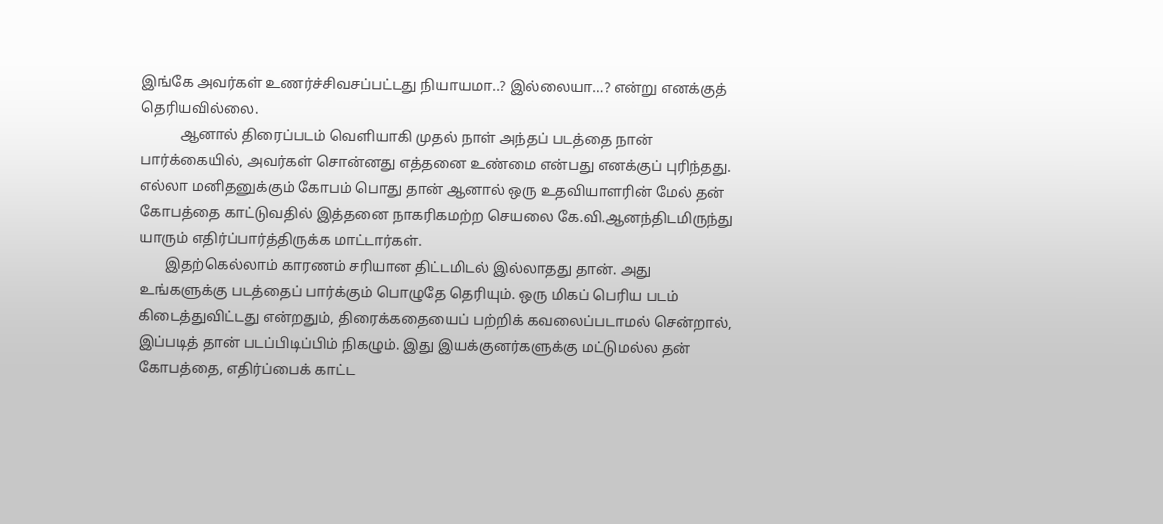இங்கே அவர்கள் உணர்ச்சிவசப்பட்டது நியாயமா..? இல்லையா…? என்று எனக்குத் தெரியவில்லை.
           ஆனால் திரைப்படம் வெளியாகி முதல் நாள் அந்தப் படத்தை நான் பார்க்கையில், அவர்கள் சொன்னது எத்தனை உண்மை என்பது எனக்குப் புரிந்தது. எல்லா மனிதனுக்கும் கோபம் பொது தான் ஆனால் ஒரு உதவியாளரின் மேல் தன் கோபத்தை காட்டுவதில் இத்தனை நாகரிகமற்ற செயலை கே.வி.ஆனந்திடமிருந்து யாரும் எதிர்ப்பார்த்திருக்க மாட்டார்கள்.
       இதற்கெல்லாம் காரணம் சரியான திட்டமிடல் இல்லாதது தான். அது உங்களுக்கு படத்தைப் பார்க்கும் பொழுதே தெரியும். ஒரு மிகப் பெரிய படம் கிடைத்துவிட்டது என்றதும், திரைக்கதையைப் பற்றிக் கவலைப்படாமல் சென்றால், இப்படித் தான் படப்பிடிப்பிம் நிகழும். இது இயக்குனர்களுக்கு மட்டுமல்ல தன் கோபத்தை, எதிர்ப்பைக் காட்ட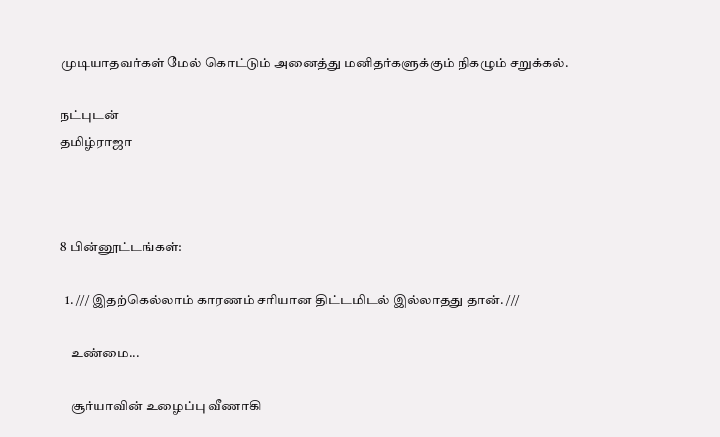முடியாதவர்கள் மேல் கொட்டும் அனைத்து மனிதர்களுக்கும் நிகழும் சறுக்கல்.

நட்புடன்
தமிழ்ராஜா



8 பின்னூட்டங்கள்:

  1. /// இதற்கெல்லாம் காரணம் சரியான திட்டமிடல் இல்லாதது தான். ///

    உண்மை...

    சூர்யாவின் உழைப்பு வீணாகி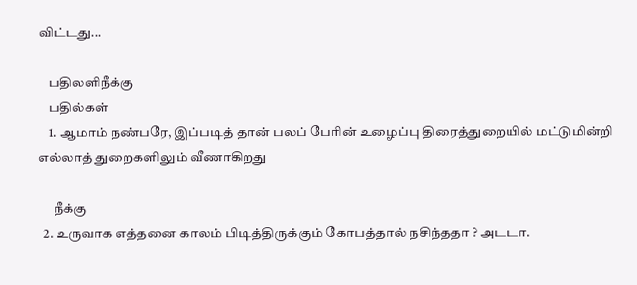விட்டது...

    பதிலளிநீக்கு
    பதில்கள்
    1. ஆமாம் நண்பரே, இப்படித் தான் பலப் பேரின் உழைப்பு திரைத்துறையில் மட்டுமின்றி எல்லாத் துறைகளிலும் வீணாகிறது

      நீக்கு
  2. உருவாக எத்தனை காலம் பிடித்திருக்கும் கோபத்தால் நசிந்ததா ? அடடா.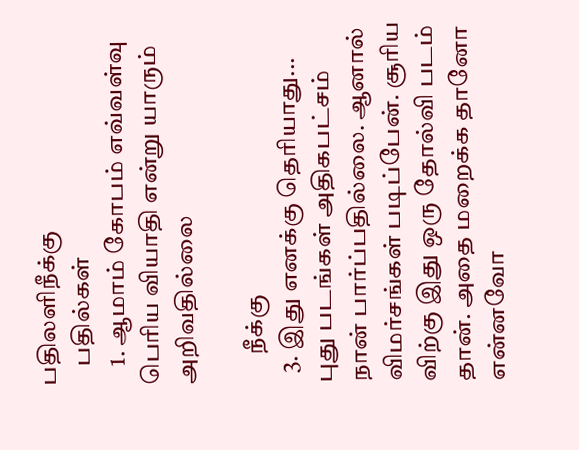பதிலளிநீக்கு
    பதில்கள்
    1. ஆமாம் கோபம் எவ்வள்வு பெரிய வியாதி என்று யாரும் அறிவதில்லை

      நீக்கு
  3. இது எனக்கு தெரியாது... புது படங்கள் அதிகபட்சம் நான் பார்ப்பதில்லை. ஆனால் விமர்சங்கள் படிப்பேன். சூரிய விற்கு இது ஒரு தோல்வி படம் தான். அதை மறைக்க தானோ என்னவோ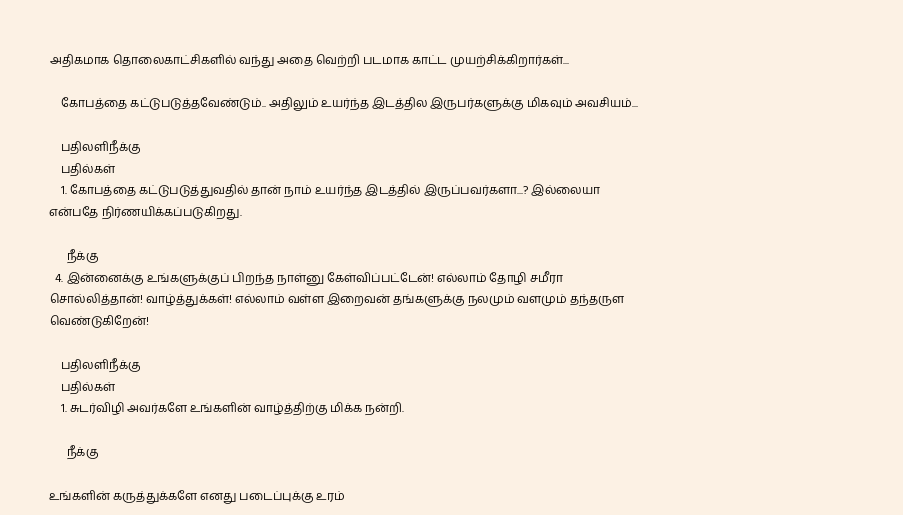அதிகமாக தொலைகாட்சிகளில் வந்து அதை வெற்றி படமாக காட்ட முயற்சிக்கிறார்கள்...

    கோபத்தை கட்டுபடுத்தவேண்டும்.. அதிலும் உயர்ந்த இடத்தில இருபர்களுக்கு மிகவும் அவசியம்...

    பதிலளிநீக்கு
    பதில்கள்
    1. கோபத்தை கட்டுபடுத்துவதில் தான் நாம் உயர்ந்த இடத்தில் இருப்பவர்களா...? இல்லையா என்பதே நிர்ணயிக்கப்படுகிறது.

      நீக்கு
  4. இன்னைக்கு உங்களுக்குப் பிறந்த நாள்னு கேள்விப்பட்டேன்! எல்லாம் தோழி சமீரா சொல்லித்தான்! வாழ்த்துக்கள்! எல்லாம் வள்ள இறைவன் தங்களுக்கு நலமும் வளமும் தந்தருள வெண்டுகிறேன்!

    பதிலளிநீக்கு
    பதில்கள்
    1. சுடர்விழி அவர்களே உங்களின் வாழ்த்திற்கு மிக்க நன்றி.

      நீக்கு

உங்களின் கருத்துக்களே எனது படைப்புக்கு உரம்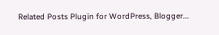Related Posts Plugin for WordPress, Blogger...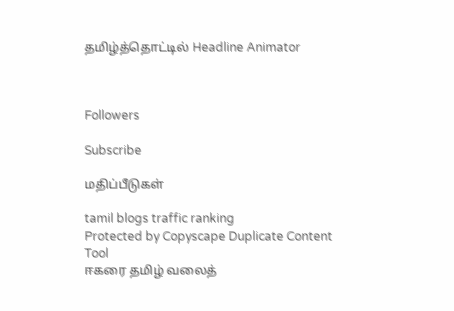தமிழ்த்தொட்டில் Headline Animator



Followers

Subscribe

மதிப்பீடுகள்

tamil blogs traffic ranking
Protected by Copyscape Duplicate Content Tool
ஈகரை தமிழ் வலைத்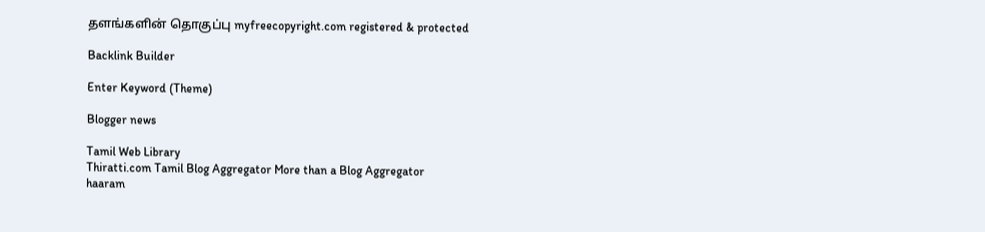தளங்களின் தொகுப்பு myfreecopyright.com registered & protected

Backlink Builder

Enter Keyword (Theme)

Blogger news

Tamil Web Library
Thiratti.com Tamil Blog Aggregator More than a Blog Aggregator
haaram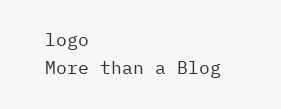logo
More than a Blog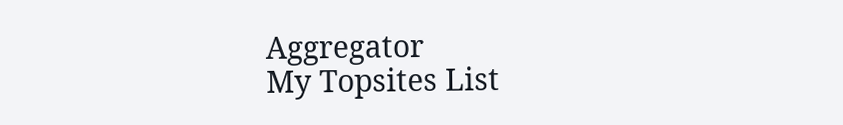Aggregator
My Topsites List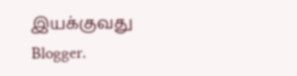இயக்குவது Blogger.